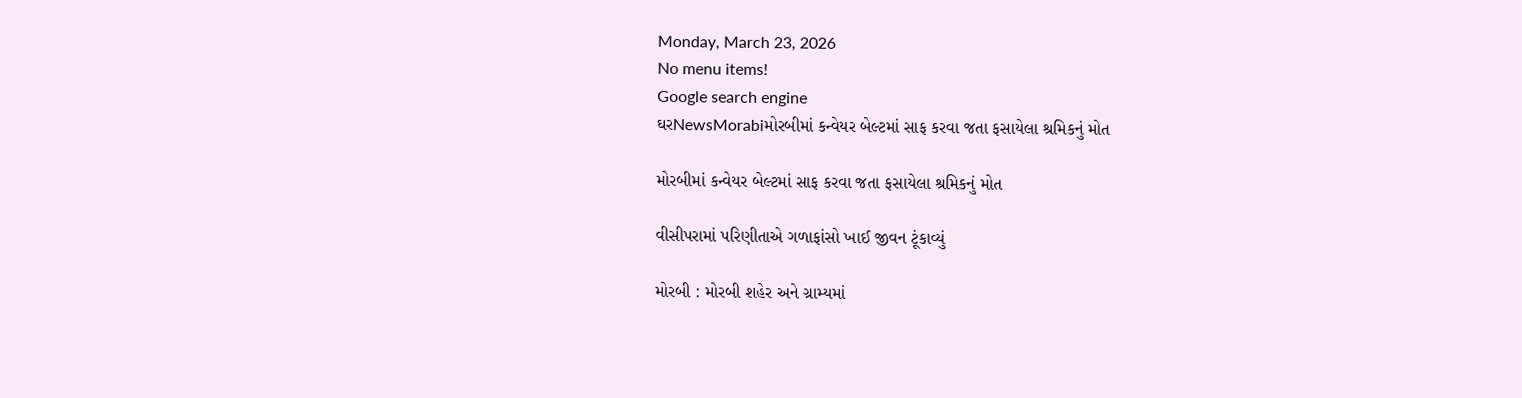Monday, March 23, 2026
No menu items!
Google search engine
ઘરNewsMorabiમોરબીમાં કન્વેયર બેલ્ટમાં સાફ કરવા જતા ફસાયેલા શ્રમિકનું મોત

મોરબીમાં કન્વેયર બેલ્ટમાં સાફ કરવા જતા ફસાયેલા શ્રમિકનું મોત

વીસીપરામાં પરિણીતાએ ગળાફાંસો ખાઈ જીવન ટૂંકાવ્યું

મોરબી : મોરબી શહેર અને ગ્રામ્યમાં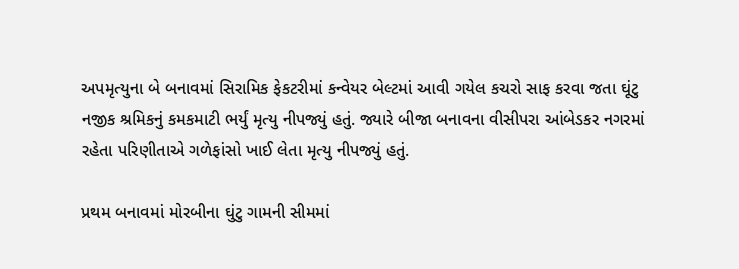અપમૃત્યુના બે બનાવમાં સિરામિક ફેકટરીમાં કન્વેયર બેલ્ટમાં આવી ગયેલ કચરો સાફ કરવા જતા ઘૂંટુ નજીક શ્રમિકનું કમકમાટી ભર્યું મૃત્યુ નીપજ્યું હતું. જ્યારે બીજા બનાવના વીસીપરા આંબેડકર નગરમાં રહેતા પરિણીતાએ ગળેફાંસો ખાઈ લેતા મૃત્યુ નીપજ્યું હતું.

પ્રથમ બનાવમાં મોરબીના ઘુંટુ ગામની સીમમાં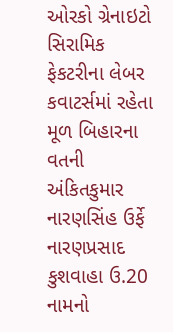ઓરકો ગ્રેનાઇટો સિરામિક ફેકટરીના લેબર કવાટર્સમાં રહેતા મૂળ બિહારના વતની અંકિતકુમાર નારણસિંહ ઉર્ફે નારણપ્રસાદ કુશવાહા ઉ.20 નામનો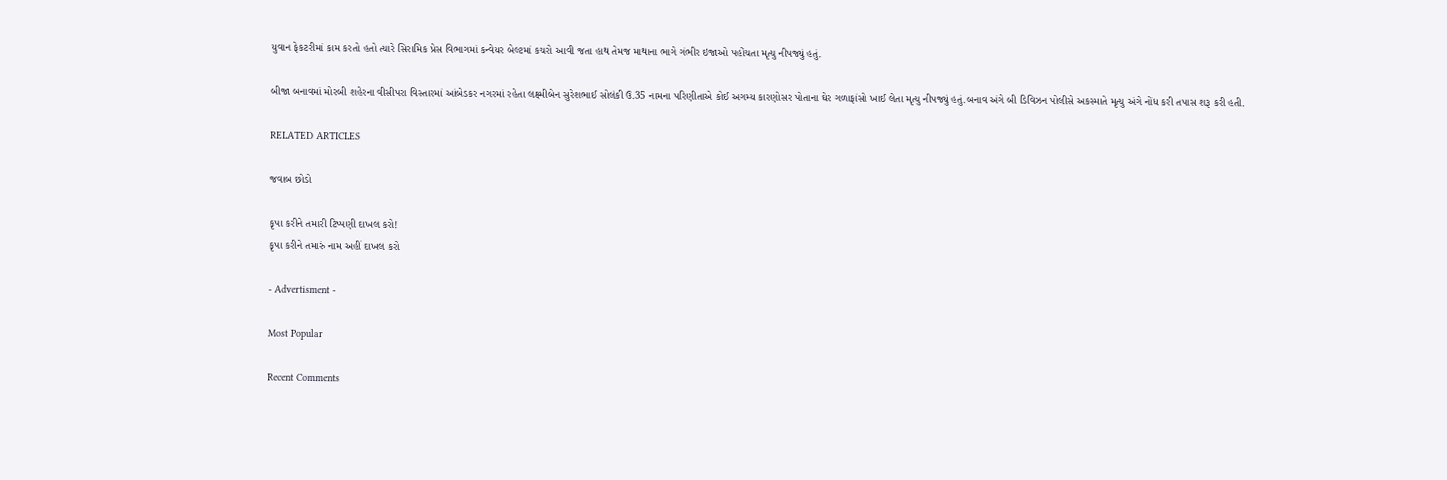યુવાન ફેકટરીમાં કામ કરતો હતો ત્યારે સિરામિક પ્રેસ વિભાગમાં કન્વેયર બેલ્ટમાં કચરો આવી જતા હાથ તેમજ માથાના ભાગે ગંભીર ઇજાઓ પહોંચતા મૃત્યુ નીપજ્યું હતું.

બીજા બનાવમાં મોરબી શહેરના વીસીપરા વિસ્તારમાં આંબેડકર નગરમાં રહેતા લક્ષ્મીબેન સુરેશભાઈ સોલંકી ઉ.35 નામના પરિણીતાએ કોઈ અગમ્ય કારણોસર પોતાના ઘેર ગળાફાંસો ખાઈ લેતા મૃત્યુ નીપજ્યું હતું.બનાવ અંગે બી ડિવિઝન પોલીસે અકસ્માતે મૃત્યુ અંગે નોંધ કરી તપાસ શરૂ કરી હતી.

RELATED ARTICLES

જવાબ છોડો

કૃપા કરીને તમારી ટિપ્પણી દાખલ કરો!
કૃપા કરીને તમારું નામ અહીં દાખલ કરો

- Advertisment -

Most Popular

Recent Comments